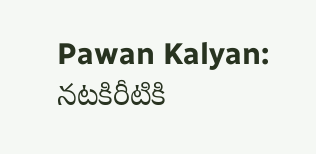Pawan Kalyan: నటకిరీటికి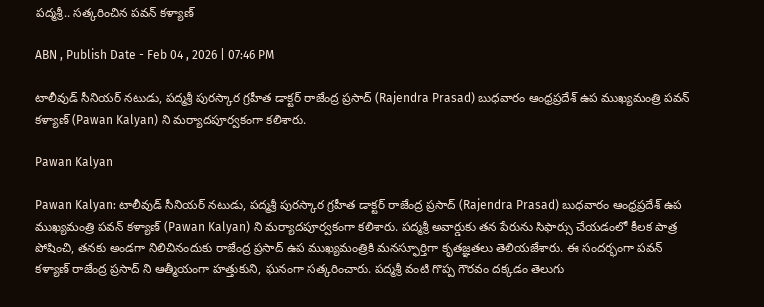పద్మశ్రీ.. సత్కరించిన పవన్ కళ్యాణ్

ABN , Publish Date - Feb 04 , 2026 | 07:46 PM

టాలీవుడ్ సీనియర్ నటుడు, పద్మశ్రీ పురస్కార గ్రహీత డాక్టర్ రాజేంద్ర ప్రసాద్ (Rajendra Prasad) బుధవారం ఆంధ్రప్రదేశ్ ఉప ముఖ్యమంత్రి పవన్ కళ్యాణ్ (Pawan Kalyan) ని మర్యాదపూర్వకంగా కలిశారు.

Pawan Kalyan

Pawan Kalyan: టాలీవుడ్ సీనియర్ నటుడు, పద్మశ్రీ పురస్కార గ్రహీత డాక్టర్ రాజేంద్ర ప్రసాద్ (Rajendra Prasad) బుధవారం ఆంధ్రప్రదేశ్ ఉప ముఖ్యమంత్రి పవన్ కళ్యాణ్ (Pawan Kalyan) ని మర్యాదపూర్వకంగా కలిశారు. పద్మశ్రీ అవార్డుకు తన పేరును సిఫార్సు చేయడంలో కీలక పాత్ర పోషించి, తనకు అండగా నిలిచినందుకు రాజేంద్ర ప్రసాద్ ఉప ముఖ్యమంత్రికి మనస్ఫూర్తిగా కృతజ్ఞతలు తెలియజేశారు. ఈ సందర్భంగా పవన్ కళ్యాణ్ రాజేంద్ర ప్రసాద్ ని ఆత్మీయంగా హత్తుకుని, ఘనంగా సత్కరించారు. పద్మశ్రీ వంటి గొప్ప గౌరవం దక్కడం తెలుగు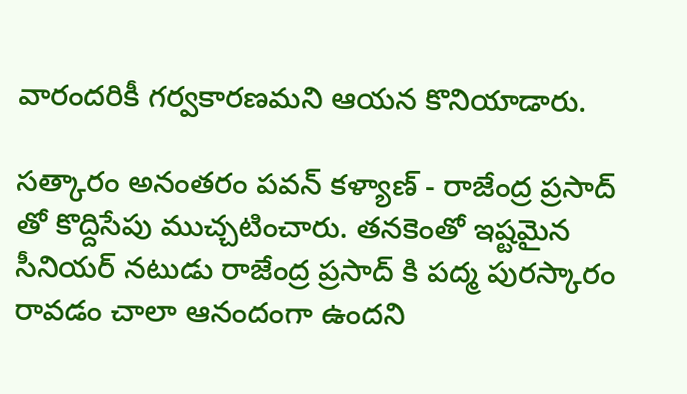వారందరికీ గర్వకారణమని ఆయన కొనియాడారు.

సత్కారం అనంతరం పవన్ కళ్యాణ్ - రాజేంద్ర ప్రసాద్ తో కొద్దిసేపు ముచ్చటించారు. తనకెంతో ఇష్టమైన సీనియర్ నటుడు రాజేంద్ర ప్రసాద్ కి పద్మ పురస్కారం రావడం చాలా ఆనందంగా ఉందని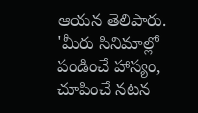ఆయన తెలిపారు. 'మీరు సినిమాల్లో పండించే హాస్యం, చూపించే నటన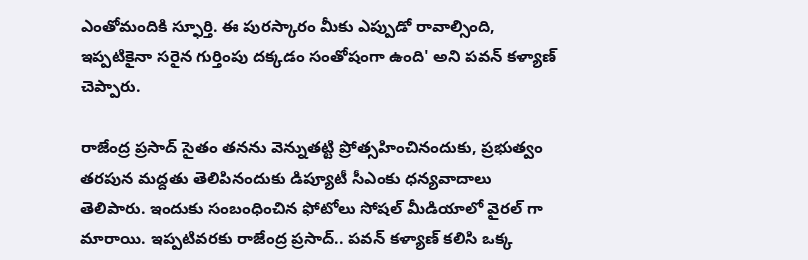ఎంతోమందికి స్ఫూర్తి. ఈ పురస్కారం మీకు ఎప్పుడో రావాల్సింది, ఇప్పటికైనా సరైన గుర్తింపు దక్కడం సంతోషంగా ఉంది' అని పవన్ కళ్యాణ్ చెప్పారు.

రాజేంద్ర ప్రసాద్ సైతం తనను వెన్నుతట్టి ప్రోత్సహించినందుకు, ప్రభుత్వం తరపున మద్దతు తెలిపినందుకు డిప్యూటీ సీఎంకు ధన్యవాదాలు తెలిపారు. ఇందుకు సంబంధించిన ఫోటోలు సోషల్ మీడియాలో వైరల్ గా మారాయి. ఇప్పటివరకు రాజేంద్ర ప్రసాద్.. పవన్ కళ్యాణ్ కలిసి ఒక్క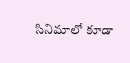సినిమాలో కూడా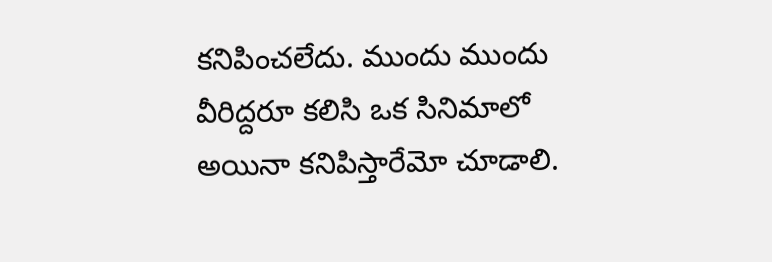కనిపించలేదు. ముందు ముందు వీరిద్దరూ కలిసి ఒక సినిమాలో అయినా కనిపిస్తారేమో చూడాలి.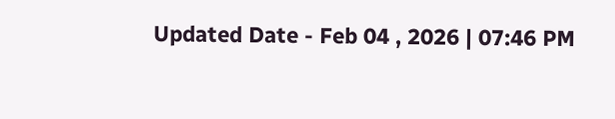Updated Date - Feb 04 , 2026 | 07:46 PM